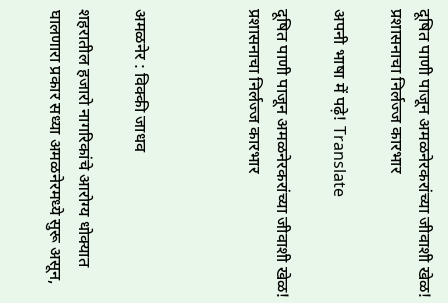दूषित पाणी पाजून अमळनेरकरांच्या जीवाशी खेळ!  प्रशासनाचा निर्लज्ज कारभार

अपनी भाषा में पढ़े! Translate

दूषित पाणी पाजून अमळनेरकरांच्या जीवाशी खेळ!  प्रशासनाचा निर्लज्ज कारभार



अमळनेर : विक्की जाधव

शहरातील हजारो नागरिकांचे आरोग्य धोक्यात घालणारा प्रकार सध्या अमळनेरमध्ये सुरू असून,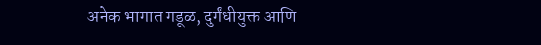अनेक भागात गडूळ, दुर्गंधीयुक्त आणि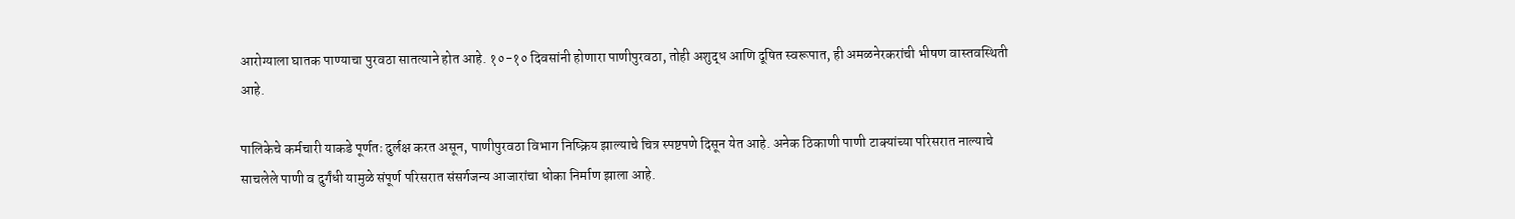आरोग्याला घातक पाण्याचा पुरवठा सातत्याने होत आहे. १०-१० दिवसांनी होणारा पाणीपुरवठा, तोही अशुद्ध आणि दूषित स्वरूपात, ही अमळनेरकरांची भीषण वास्तवस्थिती  आहे.

पालिकेचे कर्मचारी याकडे पूर्णतः दुर्लक्ष करत असून, पाणीपुरवठा विभाग निष्क्रिय झाल्याचे चित्र स्पष्टपणे दिसून येत आहे. अनेक ठिकाणी पाणी टाक्यांच्या परिसरात नाल्याचे साचलेले पाणी व दुर्गंधी यामुळे संपूर्ण परिसरात संसर्गजन्य आजारांचा धोका निर्माण झाला आहे.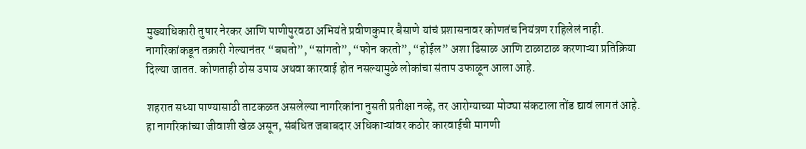मुख्याधिकारी तुषार नेरकर आणि पाणीपुरवठा अभियंते प्रवीणकुमार बैसाणे यांचं प्रशासनावर कोणतंच नियंत्रण राहिलेलं नाही. नागरिकांकडून तक्रारी गेल्यानंतर “बघतो”, “सांगतो”, “फोन करतो”, “होईल” अशा ढिसाळ आणि टाळाटाळ करणाऱ्या प्रतिक्रिया दिल्या जातत. कोणताही ठोस उपाय अथवा कारवाई होत नसल्यामुळे लोकांचा संताप उफाळून आला आहे.

शहरात सध्या पाण्यासाठी ताटकळत असलेल्या नागरिकांना नुसती प्रतीक्षा नव्हे, तर आरोग्याच्या मोठ्या संकटाला तोंड द्यावं लागतं आहे. हा नागरिकांच्या जीवाशी खेळ असून, संबंधित जबाबदार अधिकाऱ्यांवर कठोर कारवाईची मागणी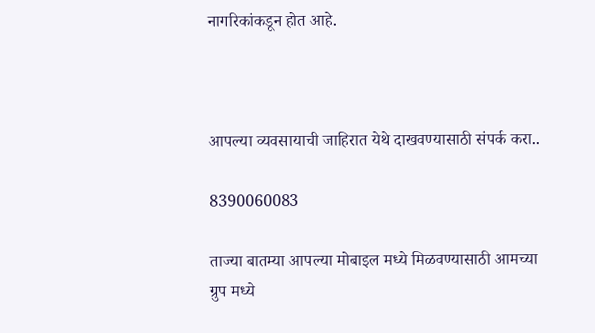नागरिकांकडून होत आहे.



आपल्या व्यवसायाची जाहिरात येथे दाखवण्यासाठी संपर्क करा..

8390060083

ताज्या बातम्या आपल्या मोबाइल मध्ये मिळवण्यासाठी आमच्या ग्रुप मध्ये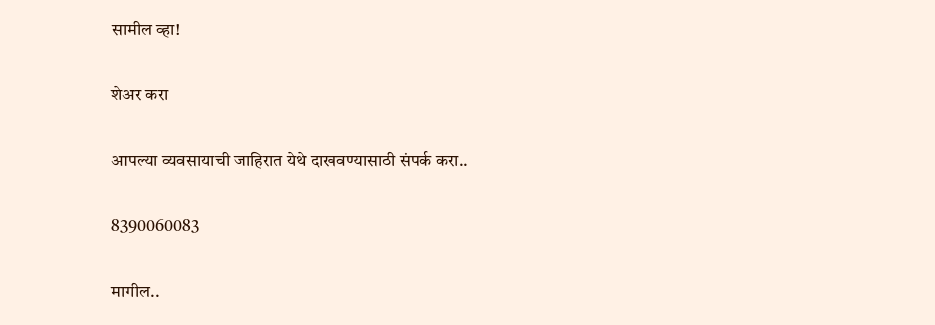सामील व्हा!

शेअर करा

आपल्या व्यवसायाची जाहिरात येथे दाखवण्यासाठी संपर्क करा..

8390060083

मागील..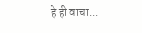हे ही वाचा...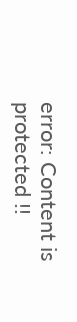error: Content is protected !!